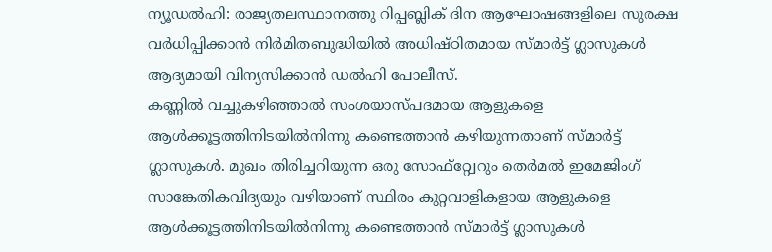ന്യൂഡൽഹി: രാജ്യതലസ്ഥാനത്തു റിപ്പബ്ലിക് ദിന ആഘോഷങ്ങളിലെ സുരക്ഷ വർധിപ്പിക്കാൻ നിർമിതബുദ്ധിയിൽ അധിഷ്ഠിതമായ സ്മാർട്ട് ഗ്ലാസുകൾ ആദ്യമായി വിന്യസിക്കാൻ ഡൽഹി പോലീസ്.
കണ്ണിൽ വച്ചുകഴിഞ്ഞാൽ സംശയാസ്പദമായ ആളുകളെ ആൾക്കൂട്ടത്തിനിടയിൽനിന്നു കണ്ടെത്താൻ കഴിയുന്നതാണ് സ്മാർട്ട് ഗ്ലാസുകൾ. മുഖം തിരിച്ചറിയുന്ന ഒരു സോഫ്റ്റ്വേറും തെർമൽ ഇമേജിംഗ് സാങ്കേതികവിദ്യയും വഴിയാണ് സ്ഥിരം കുറ്റവാളികളായ ആളുകളെ ആൾക്കൂട്ടത്തിനിടയിൽനിന്നു കണ്ടെത്താൻ സ്മാർട്ട് ഗ്ലാസുകൾ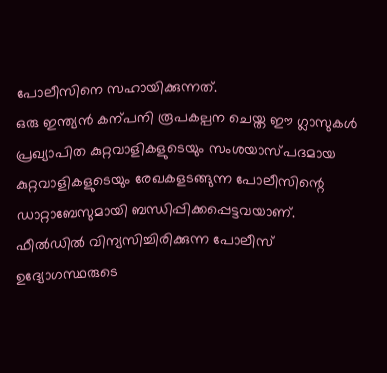പോലീസിനെ സഹായിക്കുന്നത്.
ഒരു ഇന്ത്യൻ കന്പനി രൂപകല്പന ചെയ്ത ഈ ഗ്ലാസുകൾ പ്രഖ്യാപിത കുറ്റവാളികളുടെയും സംശയാസ്പദമായ കുറ്റവാളികളുടെയും രേഖകളടങ്ങുന്ന പോലീസിന്റെ ഡാറ്റാബേസുമായി ബന്ധിപ്പിക്കപ്പെട്ടവയാണ്.
ഫീൽഡിൽ വിന്യസിച്ചിരിക്കുന്ന പോലീസ് ഉദ്യോഗസ്ഥരുടെ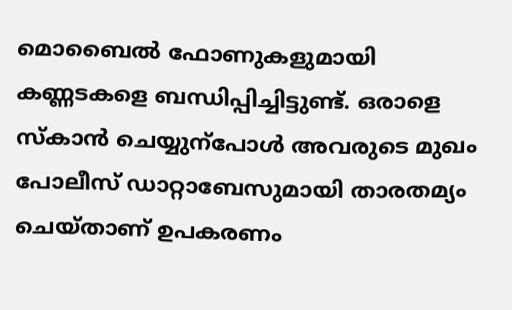മൊബൈൽ ഫോണുകളുമായി കണ്ണടകളെ ബന്ധിപ്പിച്ചിട്ടുണ്ട്. ഒരാളെ സ്കാൻ ചെയ്യുന്പോൾ അവരുടെ മുഖം പോലീസ് ഡാറ്റാബേസുമായി താരതമ്യം ചെയ്താണ് ഉപകരണം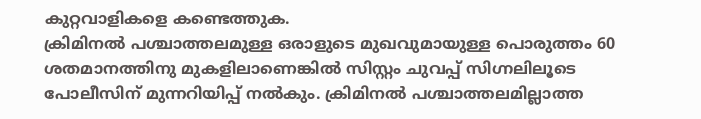കുറ്റവാളികളെ കണ്ടെത്തുക.
ക്രിമിനൽ പശ്ചാത്തലമുള്ള ഒരാളുടെ മുഖവുമായുള്ള പൊരുത്തം 60 ശതമാനത്തിനു മുകളിലാണെങ്കിൽ സിസ്റ്റം ചുവപ്പ് സിഗ്നലിലൂടെ പോലീസിന് മുന്നറിയിപ്പ് നൽകും. ക്രിമിനൽ പശ്ചാത്തലമില്ലാത്ത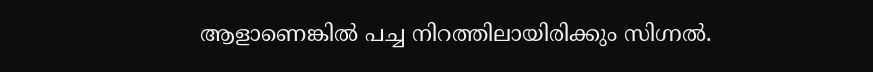ആളാണെങ്കിൽ പച്ച നിറത്തിലായിരിക്കും സിഗ്നൽ.